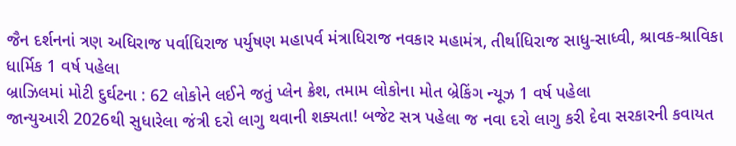જૈન દર્શનનાં ત્રણ અધિરાજ પર્વાધિરાજ પર્યુષણ મહાપર્વ મંત્રાધિરાજ નવકાર મહામંત્ર, તીર્થાધિરાજ સાધુ-સાધ્વી, શ્રાવક-શ્રાવિકા ધાર્મિક 1 વર્ષ પહેલા
બ્રાઝિલમાં મોટી દુર્ઘટના : 62 લોકોને લઈને જતું પ્લેન ક્રેશ, તમામ લોકોના મોત બ્રેકિંગ ન્યૂઝ 1 વર્ષ પહેલા
જાન્યુઆરી 2026થી સુધારેલા જંત્રી દરો લાગુ થવાની શક્યતા! બજેટ સત્ર પહેલા જ નવા દરો લાગુ કરી દેવા સરકારની કવાયત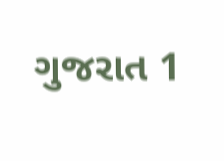ગુજરાત 1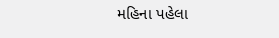મહિના પહેલા